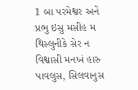1 બા પરમેશ્વર અનેં પ્રભુ ઇસુ મસીહ મ થિસ્લુનીકે સેર ન વિશ્વાસી મનખં હારુ પાવલુસ, સિલવાનુસ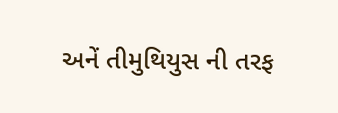અનેં તીમુથિયુસ ની તરફ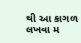થી આ કાગળ લખવા મ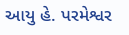આયુ હે. પરમેશ્વર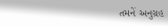તમનેં અનુગ્રહ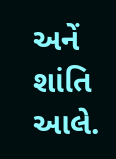અનેં શાંતિ આલે.